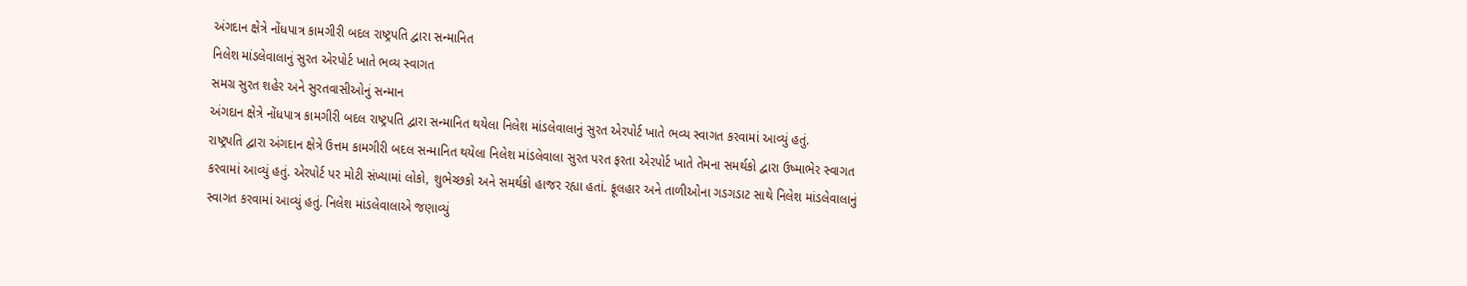અંગદાન ક્ષેત્રે નોંધપાત્ર કામગીરી બદલ રાષ્ટ્રપતિ દ્વારા સન્માનિત
નિલેશ માંડલેવાલાનું સુરત એરપોર્ટ ખાતે ભવ્ય સ્વાગત
સમગ્ર સુરત શહેર અને સુરતવાસીઓનું સન્માન
અંગદાન ક્ષેત્રે નોંધપાત્ર કામગીરી બદલ રાષ્ટ્રપતિ દ્વારા સન્માનિત થયેલા નિલેશ માંડલેવાલાનું સુરત એરપોર્ટ ખાતે ભવ્ય સ્વાગત કરવામાં આવ્યું હતું.
રાષ્ટ્રપતિ દ્વારા અંગદાન ક્ષેત્રે ઉત્તમ કામગીરી બદલ સન્માનિત થયેલા નિલેશ માંડલેવાલા સુરત પરત ફરતા એરપોર્ટ ખાતે તેમના સમર્થકો દ્વારા ઉષ્માભેર સ્વાગત કરવામાં આવ્યું હતું. એરપોર્ટ પર મોટી સંખ્યામાં લોકો, શુભેચ્છકો અને સમર્થકો હાજર રહ્યા હતાં. ફૂલહાર અને તાળીઓના ગડગડાટ સાથે નિલેશ માંડલેવાલાનું સ્વાગત કરવામાં આવ્યું હતું. નિલેશ માંડલેવાલાએ જણાવ્યું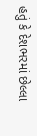હતું કે દેશભરમાં છેલ્લા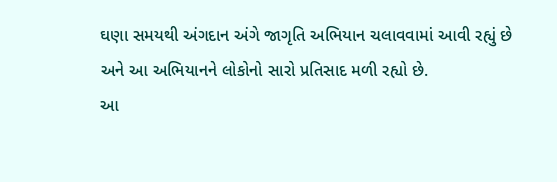ઘણા સમયથી અંગદાન અંગે જાગૃતિ અભિયાન ચલાવવામાં આવી રહ્યું છે અને આ અભિયાનને લોકોનો સારો પ્રતિસાદ મળી રહ્યો છે.
આ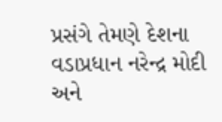પ્રસંગે તેમણે દેશના વડાપ્રધાન નરેન્દ્ર મોદી અને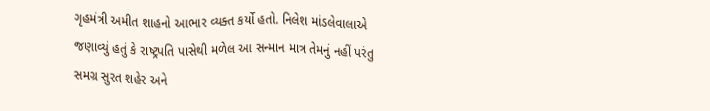ગૃહમંત્રી અમીત શાહનો આભાર વ્યક્ત કર્યો હતો. નિલેશ માંડલેવાલાએ જણાવ્યું હતું કે રાષ્ટ્રપતિ પાસેથી મળેલ આ સન્માન માત્ર તેમનું નહીં પરંતુ સમગ્ર સુરત શહેર અને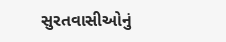સુરતવાસીઓનું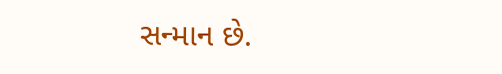સન્માન છે.